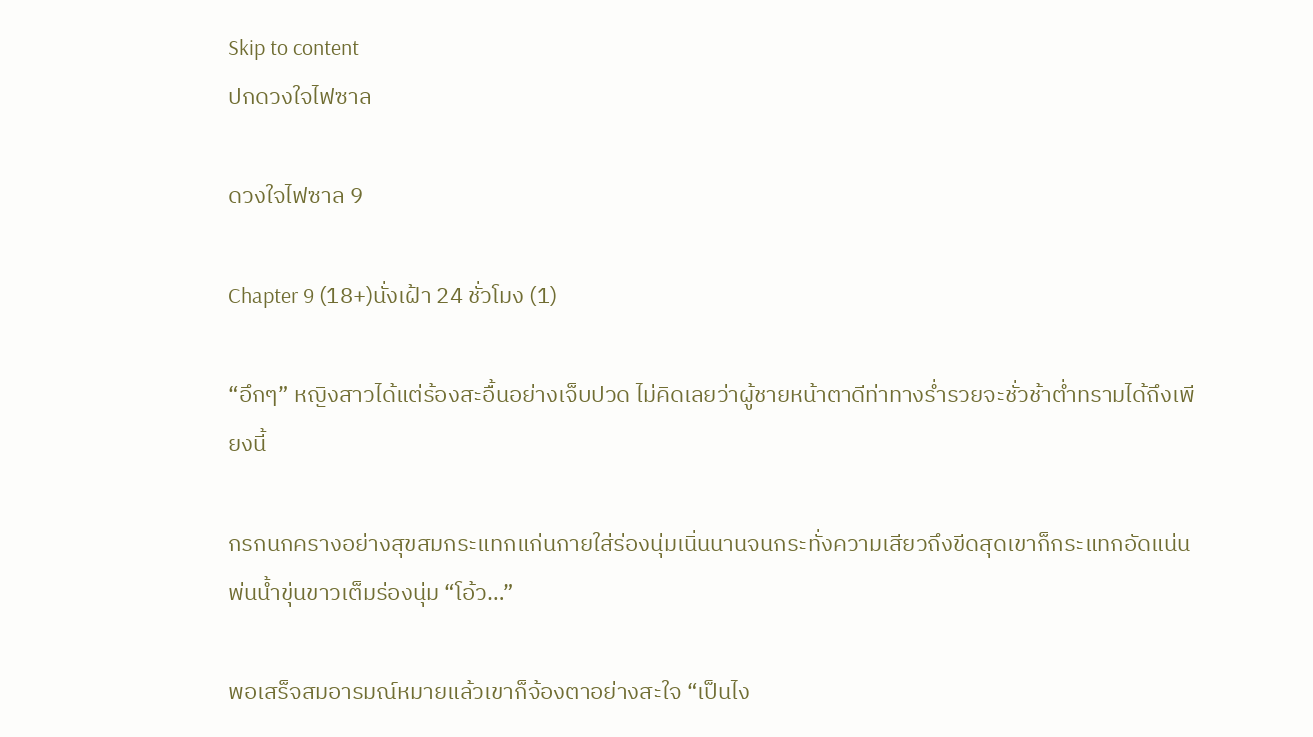Skip to content
ปกดวงใจไฟซาล

ดวงใจไฟซาล 9

Chapter 9 (18+)นั่งเฝ้า 24 ชั่วโมง (1)

“อึกๆ” หญิงสาวได้แต่ร้องสะอื้นอย่างเจ็บปวด ไม่คิดเลยว่าผู้ชายหน้าตาดีท่าทางร่ำรวยจะชั่วช้าต่ำทรามได้ถึงเพียงนี้

กรกนกครางอย่างสุขสมกระแทกแก่นกายใส่ร่องนุ่มเนิ่นนานจนกระทั่งความเสียวถึงขีดสุดเขาก็กระแทกอัดแน่นพ่นน้ำขุ่นขาวเต็มร่องนุ่ม “โอ้ว…”

พอเสร็จสมอารมณ์หมายแล้วเขาก็จ้องตาอย่างสะใจ “เป็นไง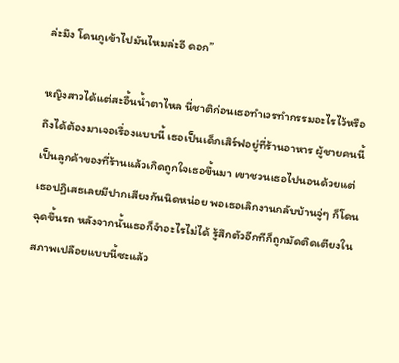ล่ะมึง โดนกูเข้าไปมันไหมล่ะอี ดอก”

หญิงสาวได้แต่สะอื้นน้ำตาไหล นี่ชาติก่อนเธอทำเวรทำกรรมอะไรไว้หรือถึงได้ต้องมาเจอเรื่องแบบนี้ เธอเป็นเด็กเสิร์ฟอยู่ที่ร้านอาหาร ผู้ชายคนนี้เป็นลูกค้าของที่ร้านแล้วเกิดถูกใจเธอขึ้นมา เขาชวนเธอไปนอนด้วยแต่เธอปฏิเสธเลยมีปากเสียงกันนิดหน่อย พอเธอเลิกงานกลับบ้านจู่ๆ ก็โดนฉุดขึ้นรถ หลังจากนั้นเธอก็จำอะไรไม่ได้ รู้สึกตัวอีกทีก็ถูกมัดติดเตียงในสภาพเปลือยแบบนี้ซะแล้ว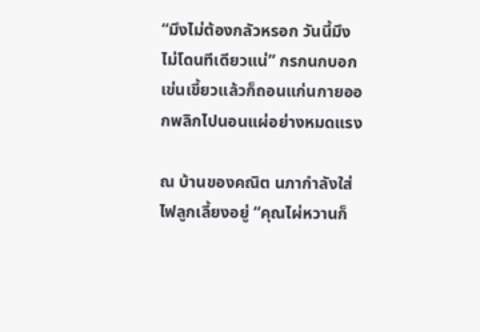“มึงไม่ต้องกลัวหรอก วันนี้มึงไม่โดนทีเดียวแน่” กรกนกบอกเข่นเขี้ยวแล้วก็ถอนแก่นกายออกพลิกไปนอนแผ่อย่างหมดแรง

ณ บ้านของคณิต นภากำลังใส่ไฟลูกเลี้ยงอยู่ “คุณไผ่หวานก็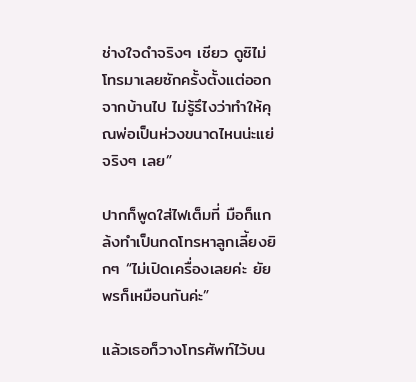ช่างใจดำจริงๆ เชียว ดูซิไม่โทรมาเลยซักครั้งตั้งแต่ออกจากบ้านไป ไม่รู้รึไงว่าทำให้คุณพ่อเป็นห่วงขนาดไหนน่ะแย่จริงๆ เลย”

ปากก็พูดใส่ไฟเต็มที่ มือก็แกล้งทำเป็นกดโทรหาลูกเลี้ยงยิกๆ “ไม่เปิดเครื่องเลยค่ะ ยัยพรก็เหมือนกันค่ะ”

แล้วเธอก็วางโทรศัพท์ไว้บน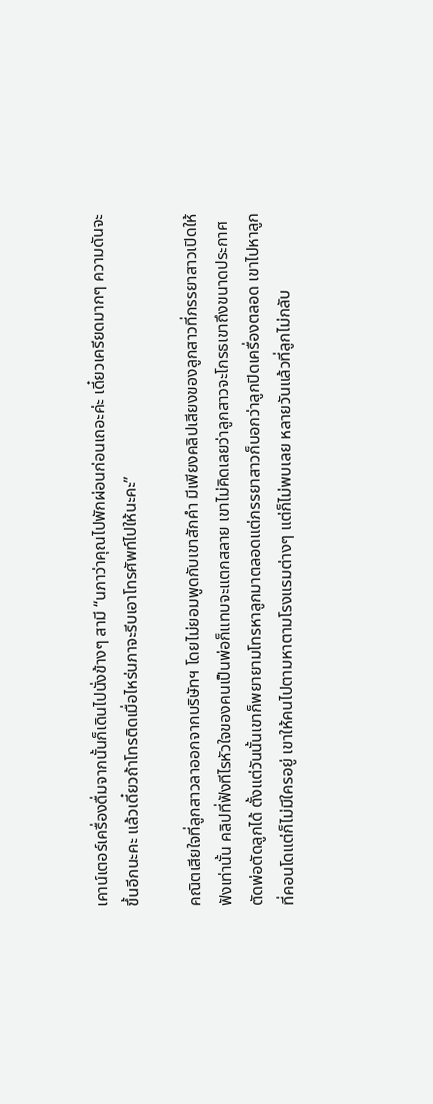เคาน์เตอร์เครื่องดื่มจากนั้นก็เดินไปนั่งข้างๆ สามี “นภาว่าคุณไปพักผ่อนก่อนเถอะค่ะ เดี๋ยวเครียดมากๆ ความดันจะขึ้นอีกนะคะ แล้วเดี๋ยวถ้าโทรติดเมื่อไหร่นภาจะรีบเอาโทรศัพท์ไปให้นะคะ”

คณิตเสียใจที่ลูกสาวลาออกจากบริษัทฯ โดยไม่ยอมพูดกับเขาสักคำ มีเพียงคลิปเสียงของลูกสาวที่ภรรยาสาวเปิดให้ฟังเท่านั้น คลิปที่ฟังทีไรหัวใจของคนเป็นพ่อก็แทบจะแตกสลาย เขาไม่คิดเลยว่าลูกสาวจะโกรธเขาถึงขนาดประกาศตัดพ่อตัดลูกได้ ตั้งแต่วันนั้นเขาก็พยายามโทรหาลูกมาตลอดแต่ภรรยาสาวก็บอกว่าลูกปิดเครื่องตลอด เขาไปหาลูกที่คอนโดแต่ก็ไม่มีใครอยู่ เขาให้คนไปตามหาตามโรงแรมต่างๆ แต่ก็ไม่พบเลย หลายวันแล้วที่ลูกไม่กลับ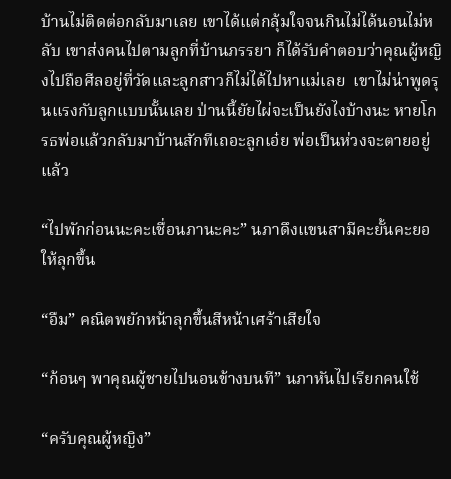บ้านไม่ติดต่อกลับมาเลย เขาได้แต่กลุ้มใจจนกินไม่ได้นอนไม่หลับ เขาส่งคนไปตามลูกที่บ้านภรรยา ก็ได้รับคำตอบว่าคุณผู้หญิงไปถือศีลอยู่ที่วัดและลูกสาวก็ไม่ได้ไปหาแม่เลย  เขาไม่น่าพูดรุนแรงกับลูกแบบนั้นเลย ป่านนี้ยัยไผ่จะเป็นยังไงบ้างนะ หายโกรธพ่อแล้วกลับมาบ้านสักทีเถอะลูกเอ๋ย พ่อเป็นห่วงจะตายอยู่แล้ว

“ไปพักก่อนนะคะเชื่อนภานะคะ” นภาดึงแขนสามีคะยั้นคะยอให้ลุกขึ้น

“อืม” คณิตพยักหน้าลุกขึ้นสีหน้าเศร้าเสียใจ

“ก้อนๆ พาคุณผู้ชายไปนอนข้างบนที” นภาหันไปเรียกคนใช้

“ครับคุณผู้หญิง”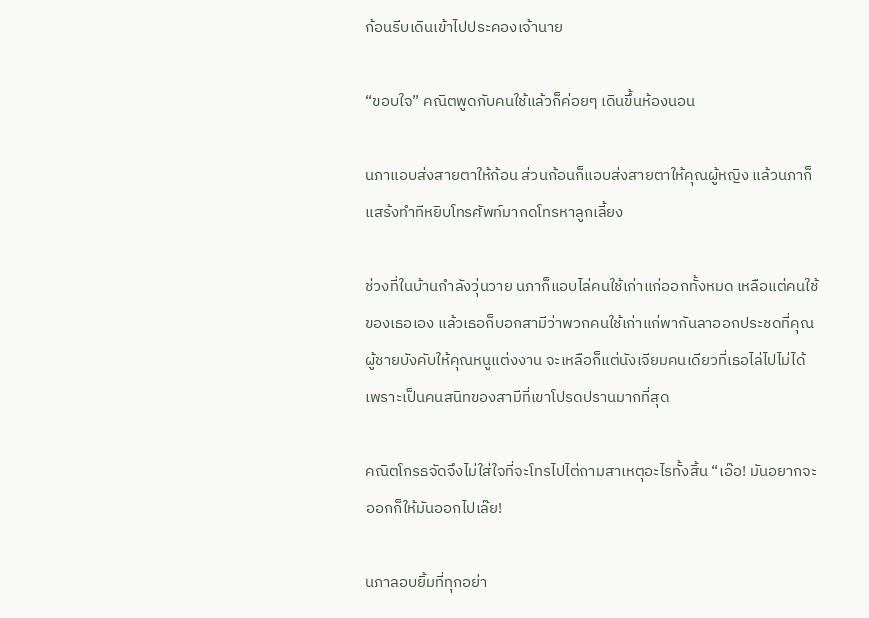ก้อนรีบเดินเข้าไปประคองเจ้านาย

“ขอบใจ” คณิตพูดกับคนใช้แล้วก็ค่อยๆ เดินขึ้นห้องนอน

นภาแอบส่งสายตาให้ก้อน ส่วนก้อนก็แอบส่งสายตาให้คุณผู้หญิง แล้วนภาก็แสร้งทำทีหยิบโทรศัพท์มากดโทรหาลูกเลี้ยง

ช่วงที่ในบ้านกำลังวุ่นวาย นภาก็แอบไล่คนใช้เก่าแก่ออกทั้งหมด เหลือแต่คนใช้ของเธอเอง แล้วเธอก็บอกสามีว่าพวกคนใช้เก่าแก่พากันลาออกประชดที่คุณผู้ชายบังคับให้คุณหนูแต่งงาน จะเหลือก็แต่นังเจียมคนเดียวที่เธอไล่ไปไม่ได้เพราะเป็นคนสนิทของสามีที่เขาโปรดปรานมากที่สุด

คณิตโกรธจัดจึงไม่ใส่ใจที่จะโทรไปไต่ถามสาเหตุอะไรทั้งสิ้น “เอ๊อ! มันอยากจะออกก็ให้มันออกไปเล๊ย!

นภาลอบยิ้มที่ทุกอย่า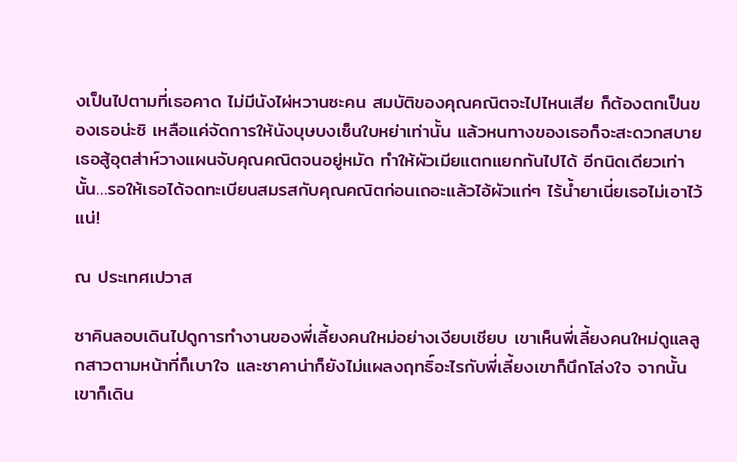งเป็นไปตามที่เธอคาด ไม่มีนังไผ่หวานซะคน สมบัติของคุณคณิตจะไปไหนเสีย ก็ต้องตกเป็นของเธอน่ะซิ เหลือแค่จัดการให้นังบุษบงเซ็นใบหย่าเท่านั้น แล้วหนทางของเธอก็จะสะดวกสบาย เธอสู้อุตส่าห์วางแผนจับคุณคณิตจนอยู่หมัด ทำให้ผัวเมียแตกแยกกันไปได้ อีกนิดเดียวเท่านั้น…รอให้เธอได้จดทะเบียนสมรสกับคุณคณิตก่อนเถอะแล้วไอ้ผัวแก่ๆ ไร้น้ำยาเนี่ยเธอไม่เอาไว้แน่!

ณ ประเทศเปวาส

ซาคินลอบเดินไปดูการทำงานของพี่เลี้ยงคนใหม่อย่างเงียบเชียบ เขาเห็นพี่เลี้ยงคนใหม่ดูแลลูกสาวตามหน้าที่ก็เบาใจ และซาคาน่าก็ยังไม่แผลงฤทธิ์อะไรกับพี่เลี้ยงเขาก็นึกโล่งใจ จากนั้นเขาก็เดิน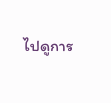ไปดูการ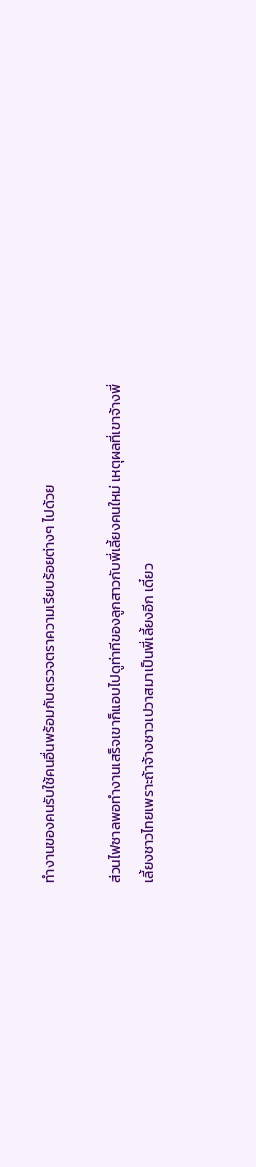ทำงานของคนรับใช้คนอื่นพร้อมกับตรวจตราความเรียบร้อยต่างๆ ไปด้วย

ส่วนไฟซาลพอทำงานเสร็จเขาก็แอบไปดูท่าทีของลูกสาวกับพี่เลี้ยงคนใหม่ เหตุผลที่เขาจ้างพี่เลี้ยงชาวไทยเพราะถ้าจ้างชาวเปวาสมาเป็นพี่เลี้ยงอีก เดี๋ยว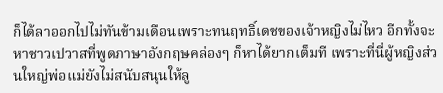ก็ได้ลาออกไปไม่ทันข้ามเดือนเพราะทนฤทธิ์เดชของเจ้าหญิงไม่ไหว อีกทั้งจะหาชาวเปวาสที่พูดภาษาอังกฤษคล่องๆ ก็หาได้ยากเต็มที เพราะที่นี่ผู้หญิงส่วนใหญ่พ่อแม่ยังไม่สนับสนุนให้ลู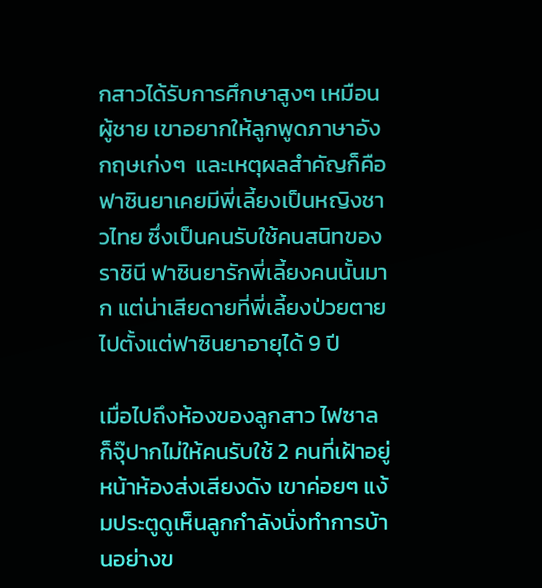กสาวได้รับการศึกษาสูงๆ เหมือนผู้ชาย เขาอยากให้ลูกพูดภาษาอังกฤษเก่งๆ  และเหตุผลสำคัญก็คือฟาซินยาเคยมีพี่เลี้ยงเป็นหญิงชาวไทย ซึ่งเป็นคนรับใช้คนสนิทของราชินี ฟาซินยารักพี่เลี้ยงคนนั้นมาก แต่น่าเสียดายที่พี่เลี้ยงป่วยตายไปตั้งแต่ฟาซินยาอายุได้ 9 ปี

เมื่อไปถึงห้องของลูกสาว ไฟซาลก็จุ๊ปากไม่ให้คนรับใช้ 2 คนที่เฝ้าอยู่หน้าห้องส่งเสียงดัง เขาค่อยๆ แง้มประตูดูเห็นลูกกำลังนั่งทำการบ้านอย่างข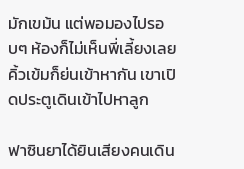มักเขม้น แต่พอมองไปรอบๆ ห้องก็ไม่เห็นพี่เลี้ยงเลย คิ้วเข้มก็ย่นเข้าหากัน เขาเปิดประตูเดินเข้าไปหาลูก

ฟาซินยาได้ยินเสียงคนเดิน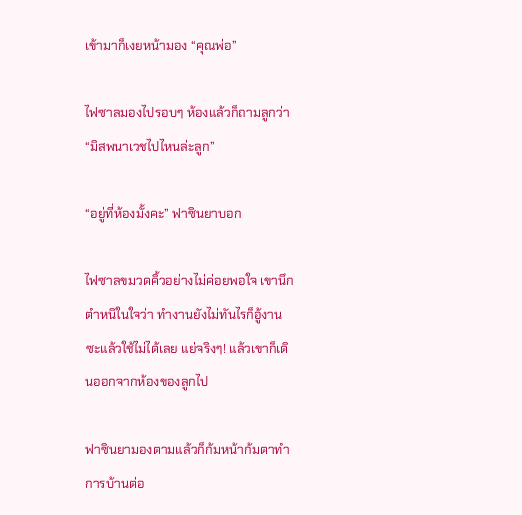เข้ามาก็เงยหน้ามอง “คุณพ่อ”

ไฟซาลมองไปรอบๆ ห้องแล้วก็ถามลูกว่า “มิสพนาเวชไปไหนล่ะลูก”

“อยู่ที่ห้องมั้งคะ” ฟาซินยาบอก

ไฟซาลขมวดคิ้วอย่างไม่ค่อยพอใจ เขานึกตำหนิในใจว่า ทำงานยังไม่ทันไรก็อู้งานซะแล้วใช้ไม่ได้เลย แย่จริงๆ! แล้วเขาก็เดินออกจากห้องของลูกไป

ฟาซินยามองตามแล้วก็ก้มหน้าก้มตาทำการบ้านต่อ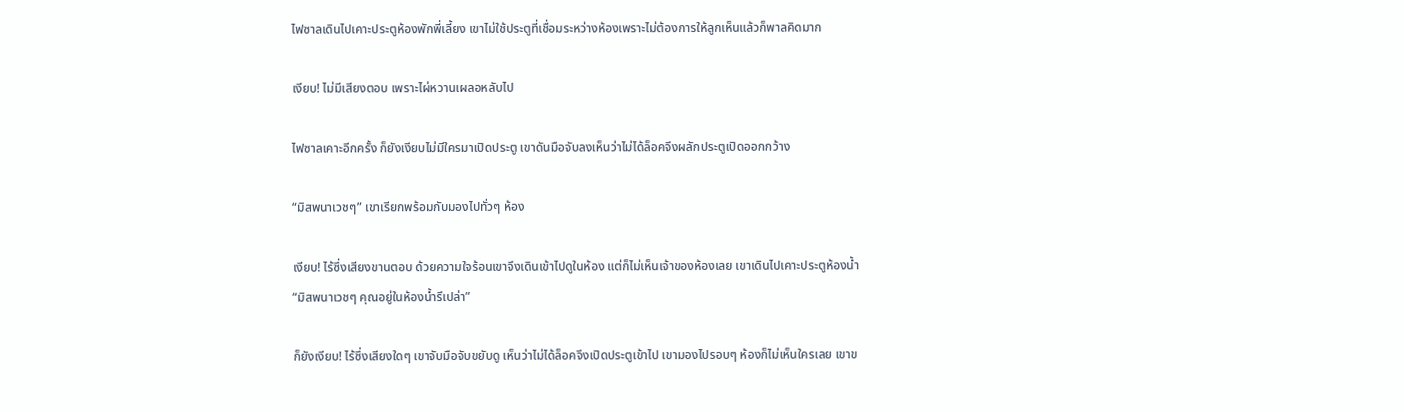ไฟซาลเดินไปเคาะประตูห้องพักพี่เลี้ยง เขาไม่ใช้ประตูที่เชื่อมระหว่างห้องเพราะไม่ต้องการให้ลูกเห็นแล้วก็พาลคิดมาก

เงียบ! ไม่มีเสียงตอบ เพราะไผ่หวานเผลอหลับไป

ไฟซาลเคาะอีกครั้ง ก็ยังเงียบไม่มีใครมาเปิดประตู เขาดันมือจับลงเห็นว่าไม่ได้ล็อคจึงผลักประตูเปิดออกกว้าง

“มิสพนาเวชๆ” เขาเรียกพร้อมกับมองไปทั่วๆ ห้อง

เงียบ! ไร้ซึ่งเสียงขานตอบ ด้วยความใจร้อนเขาจึงเดินเข้าไปดูในห้อง แต่ก็ไม่เห็นเจ้าของห้องเลย เขาเดินไปเคาะประตูห้องน้ำ “มิสพนาเวชๆ คุณอยู่ในห้องน้ำรึเปล่า”

ก็ยังเงียบ! ไร้ซึ่งเสียงใดๆ เขาจับมือจับขยับดู เห็นว่าไม่ได้ล็อคจึงเปิดประตูเข้าไป เขามองไปรอบๆ ห้องก็ไม่เห็นใครเลย เขาข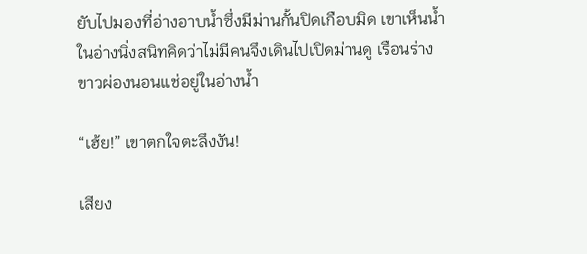ยับไปมองที่อ่างอาบน้ำซึ่งมีม่านกั้นปิดเกือบมิด เขาเห็นน้ำในอ่างนิ่งสนิทคิดว่าไม่มีคนจึงเดินไปเปิดม่านดู เรือนร่างขาวผ่องนอนแช่อยู่ในอ่างน้ำ

“เฮ้ย!” เขาตกใจตะลึงงัน!

เสียง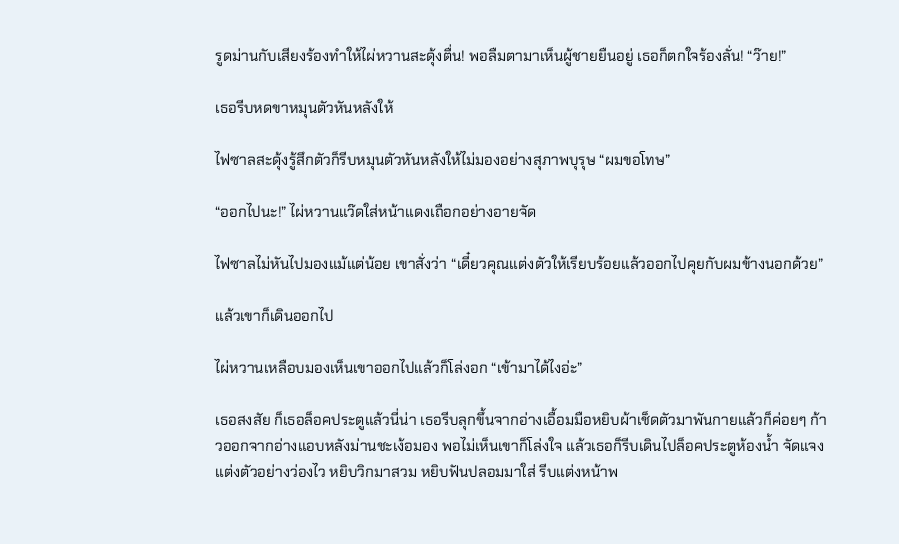รูดม่านกับเสียงร้องทำให้ไผ่หวานสะดุ้งตื่น! พอลืมตามาเห็นผู้ชายยืนอยู่ เธอก็ตกใจร้องลั่น! “ว๊าย!”

เธอรีบหดขาหมุนตัวหันหลังให้

ไฟซาลสะดุ้งรู้สึกตัวก็รีบหมุนตัวหันหลังให้ไม่มองอย่างสุภาพบุรุษ “ผมขอโทษ”

“ออกไปนะ!” ไผ่หวานแว๊ดใส่หน้าแดงเถือกอย่างอายจัด

ไฟซาลไม่หันไปมองแม้แต่น้อย เขาสั่งว่า “เดี๋ยวคุณแต่งตัวให้เรียบร้อยแล้วออกไปคุยกับผมข้างนอกด้วย”

แล้วเขาก็เดินออกไป

ไผ่หวานเหลือบมองเห็นเขาออกไปแล้วก็โล่งอก “เข้ามาได้ไงอ่ะ”

เธอสงสัย ก็เธอล็อคประตูแล้วนี่น่า เธอรีบลุกขึ้นจากอ่างเอื้อมมือหยิบผ้าเช็ดตัวมาพันกายแล้วก็ค่อยๆ ก้าวออกจากอ่างแอบหลังม่านชะเง้อมอง พอไม่เห็นเขาก็โล่งใจ แล้วเธอก็รีบเดินไปล็อคประตูห้องน้ำ จัดแจงแต่งตัวอย่างว่องไว หยิบวิกมาสวม หยิบฟันปลอมมาใส่ รีบแต่งหน้าพ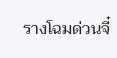รางโฉมด่วนจี๋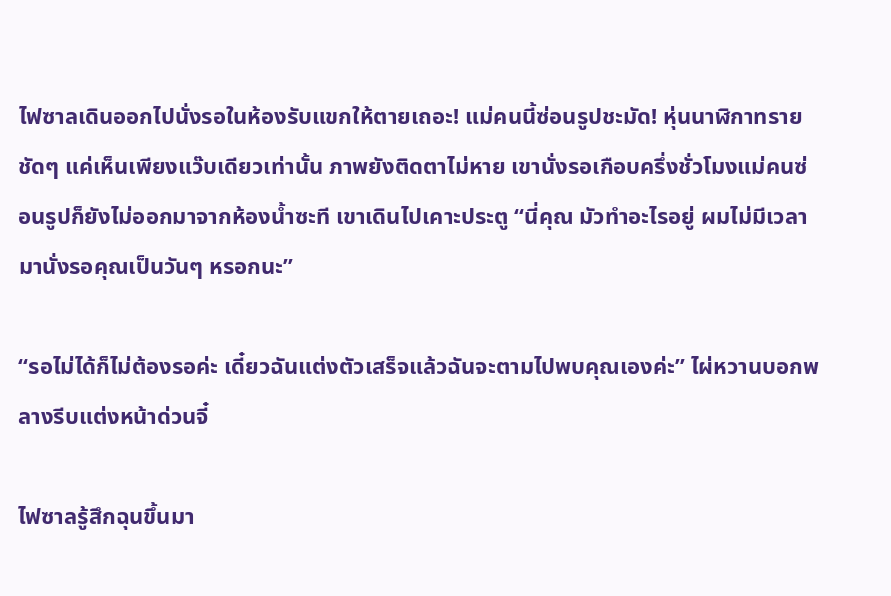ไฟซาลเดินออกไปนั่งรอในห้องรับแขกให้ตายเถอะ! แม่คนนี้ซ่อนรูปชะมัด! หุ่นนาฬิกาทรายชัดๆ แค่เห็นเพียงแว๊บเดียวเท่านั้น ภาพยังติดตาไม่หาย เขานั่งรอเกือบครึ่งชั่วโมงแม่คนซ่อนรูปก็ยังไม่ออกมาจากห้องน้ำซะที เขาเดินไปเคาะประตู “นี่คุณ มัวทำอะไรอยู่ ผมไม่มีเวลามานั่งรอคุณเป็นวันๆ หรอกนะ”

“รอไม่ได้ก็ไม่ต้องรอค่ะ เดี๋ยวฉันแต่งตัวเสร็จแล้วฉันจะตามไปพบคุณเองค่ะ” ไผ่หวานบอกพลางรีบแต่งหน้าด่วนจี๋

ไฟซาลรู้สึกฉุนขึ้นมา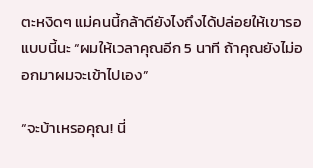ตะหงิดๆ แม่คนนี้กล้าดียังไงถึงได้ปล่อยให้เขารอแบบนี้นะ “ผมให้เวลาคุณอีก 5 นาที ถ้าคุณยังไม่ออกมาผมจะเข้าไปเอง”

“จะบ้าเหรอคุณ! นี่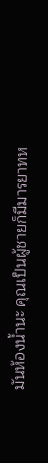มันห้องน้ำนะ คุณเป็นผู้ชายก็มีมารยาทห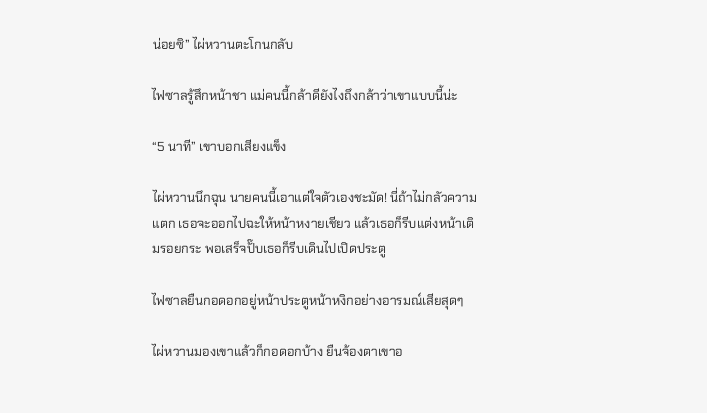น่อยซิ” ไผ่หวานตะโกนกลับ

ไฟซาลรู้สึกหน้าชา แม่คนนี้กล้าดียังไงถึงกล้าว่าเขาแบบนี้น่ะ

“5 นาที” เขาบอกเสียงแข็ง

ไผ่หวานนึกฉุน นายคนนี้เอาแต่ใจตัวเองชะมัด! นี่ถ้าไม่กลัวความแตก เธอจะออกไปฉะให้หน้าหงายเชียว แล้วเธอก็รีบแต่งหน้าเติมรอยกระ พอเสร็จปั๊บเธอก็รีบเดินไปเปิดประตู

ไฟซาลยืนกอดอกอยู่หน้าประตูหน้าหงิกอย่างอารมณ์เสียสุดๆ

ไผ่หวานมองเขาแล้วก็กอดอกบ้าง ยืนจ้องตาเขาอ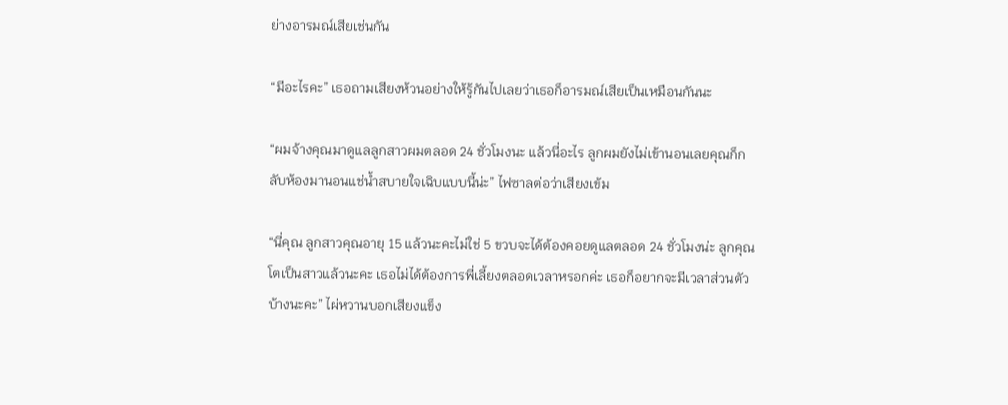ย่างอารมณ์เสียเช่นกัน

“มีอะไรคะ” เธอถามเสียงห้วนอย่างให้รู้กันไปเลยว่าเธอก็อารมณ์เสียเป็นเหมือนกันนะ

“ผมจ้างคุณมาดูแลลูกสาวผมตลอด 24 ชั่วโมงนะ แล้วนี่อะไร ลูกผมยังไม่เข้านอนเลยคุณก็กลับห้องมานอนแช่น้ำสบายใจเฉิบแบบนี้น่ะ” ไฟซาลต่อว่าเสียงเข้ม

“นี่คุณ ลูกสาวคุณอายุ 15 แล้วนะคะไม่ใช่ 5 ขวบจะได้ต้องคอยดูแลตลอด 24 ชั่วโมงน่ะ ลูกคุณโตเป็นสาวแล้วนะคะ เธอไม่ได้ต้องการพี่เลี้ยงตลอดเวลาหรอกค่ะ เธอก็อยากจะมีเวลาส่วนตัวบ้างนะคะ” ไผ่หวานบอกเสียงแข็ง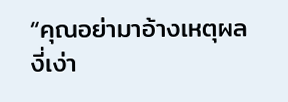“คุณอย่ามาอ้างเหตุผลงี่เง่า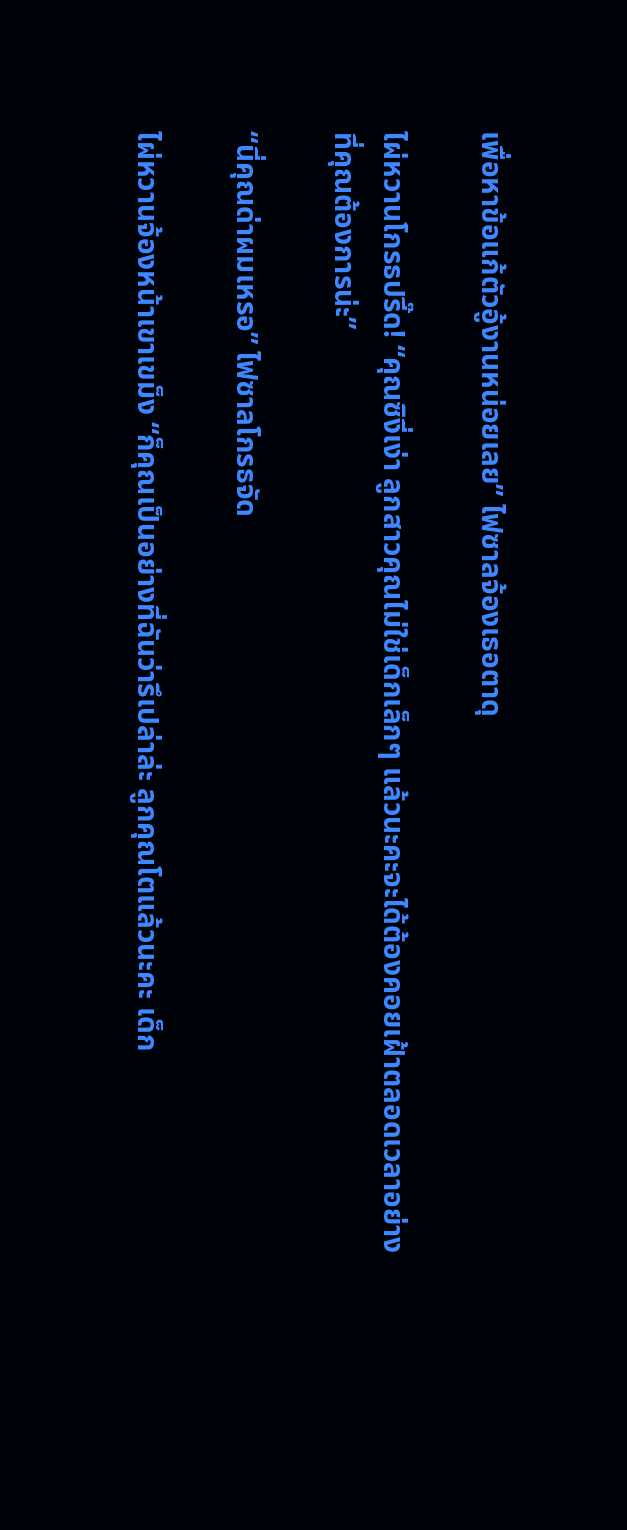เพื่อหาข้อแก้ตัวอู้งานหน่อยเลย” ไฟซาลจ้องเธอตาดุ

ไผ่หวานโกรธปรี๊ด! “คุณซิงี่เง่า ลูกสาวคุณไม่ใช่เด็กเล็กๆ แล้วนะคะจะได้ต้องคอยเฝ้าตลอดเวลาอย่างที่คุณต้องการน่ะ”

“นี่คุณด่าผมเหรอ” ไฟซาลโกรธจัด

ไผ่หวานจ้องหน้าเขาเขม็ง “ก็คุณเป็นอย่างที่ฉันว่ารึเปล่าล่ะ ลูกคุณโตแล้วนะคะ เด็ก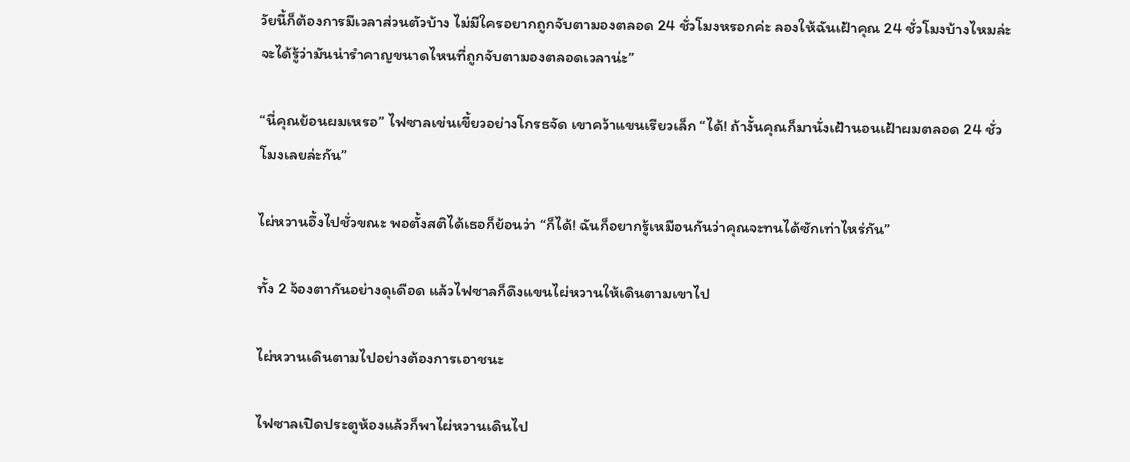วัยนี้ก็ต้องการมีเวลาส่วนตัวบ้าง ไม่มีใครอยากถูกจับตามองตลอด 24 ชั่วโมงหรอกค่ะ ลองให้ฉันเฝ้าคุณ 24 ชั่วโมงบ้างไหมล่ะจะได้รู้ว่ามันน่ารำคาญขนาดไหนที่ถูกจับตามองตลอดเวลาน่ะ”

“นี่คุณย้อนผมเหรอ” ไฟซาลเข่นเขี้ยวอย่างโกรธจัด เขาคว้าแขนเรียวเล็ก “ได้! ถ้างั้นคุณก็มานั่งเฝ้านอนเฝ้าผมตลอด 24 ชั่วโมงเลยล่ะกัน”

ไผ่หวานอึ้งไปชั่วขณะ พอตั้งสติได้เธอก็ย้อนว่า “ก็ได้! ฉันก็อยากรู้เหมือนกันว่าคุณจะทนได้ซักเท่าไหร่กัน”

ทั้ง 2 จ้องตากันอย่างดุเดือด แล้วไฟซาลก็ดึงแขนไผ่หวานให้เดินตามเขาไป

ไผ่หวานเดินตามไปอย่างต้องการเอาชนะ

ไฟซาลเปิดประตูห้องแล้วก็พาไผ่หวานเดินไป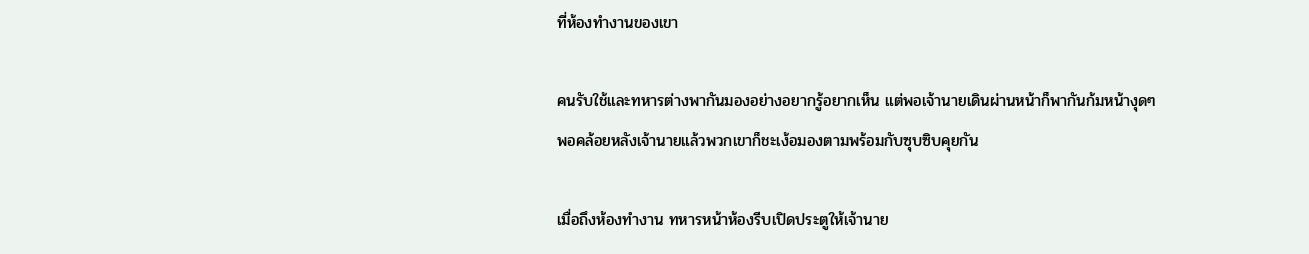ที่ห้องทำงานของเขา

คนรับใช้และทหารต่างพากันมองอย่างอยากรู้อยากเห็น แต่พอเจ้านายเดินผ่านหน้าก็พากันก้มหน้างุดๆ พอคล้อยหลังเจ้านายแล้วพวกเขาก็ชะเง้อมองตามพร้อมกับซุบซิบคุยกัน

เมื่อถึงห้องทำงาน ทหารหน้าห้องรีบเปิดประตูให้เจ้านาย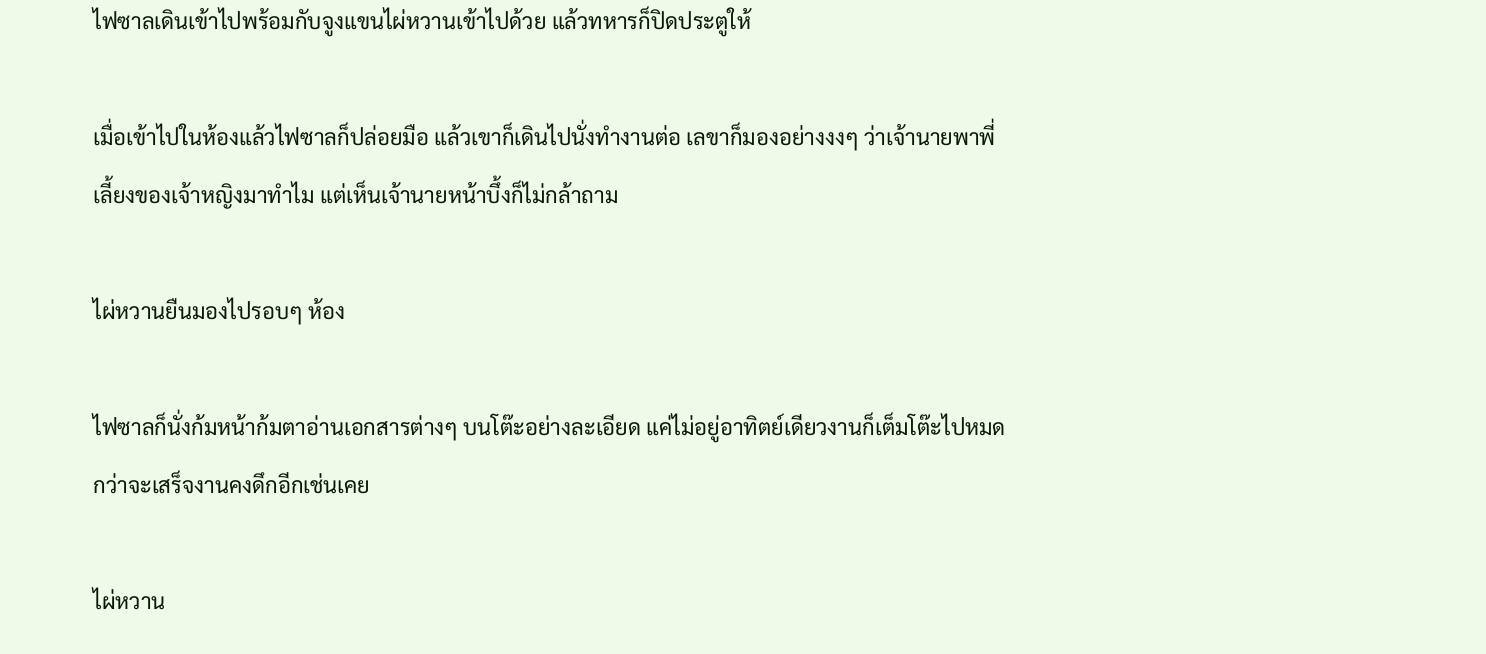ไฟซาลเดินเข้าไปพร้อมกับจูงแขนไผ่หวานเข้าไปด้วย แล้วทหารก็ปิดประตูให้

เมื่อเข้าไปในห้องแล้วไฟซาลก็ปล่อยมือ แล้วเขาก็เดินไปนั่งทำงานต่อ เลขาก็มองอย่างงงๆ ว่าเจ้านายพาพี่เลี้ยงของเจ้าหญิงมาทำไม แต่เห็นเจ้านายหน้าบึ้งก็ไม่กล้าถาม

ไผ่หวานยืนมองไปรอบๆ ห้อง

ไฟซาลก็นั่งก้มหน้าก้มตาอ่านเอกสารต่างๆ บนโต๊ะอย่างละเอียด แค่ไม่อยู่อาทิตย์เดียวงานก็เต็มโต๊ะไปหมด กว่าจะเสร็จงานคงดึกอีกเช่นเคย

ไผ่หวาน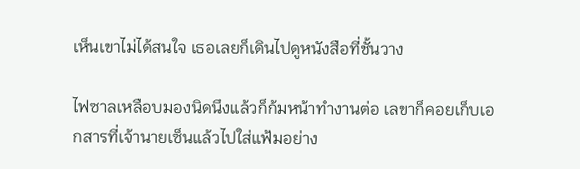เห็นเขาไม่ได้สนใจ เธอเลยก็เดินไปดูหนังสือที่ชั้นวาง

ไฟซาลเหลือบมองนิดนึงแล้วก็ก้มหน้าทำงานต่อ เลขาก็คอยเก็บเอกสารที่เจ้านายเซ็นแล้วไปใส่แฟ้มอย่าง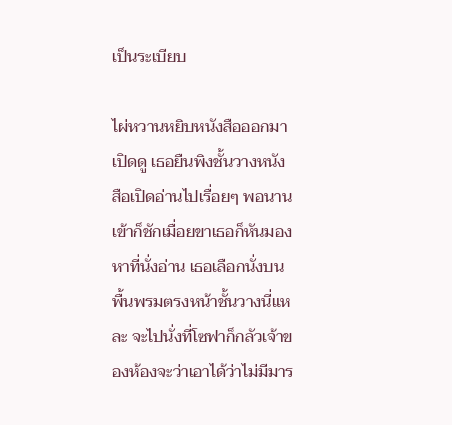เป็นระเบียบ

ไผ่หวานหยิบหนังสือออกมาเปิดดู เธอยืนพิงชั้นวางหนังสือเปิดอ่านไปเรื่อยๆ พอนานเข้าก็ชักเมื่อยขาเธอก็หันมองหาที่นั่งอ่าน เธอเลือกนั่งบนพื้นพรมตรงหน้าชั้นวางนี่แหละ จะไปนั่งที่โซฟาก็กลัวเจ้าของห้องจะว่าเอาได้ว่าไม่มีมาร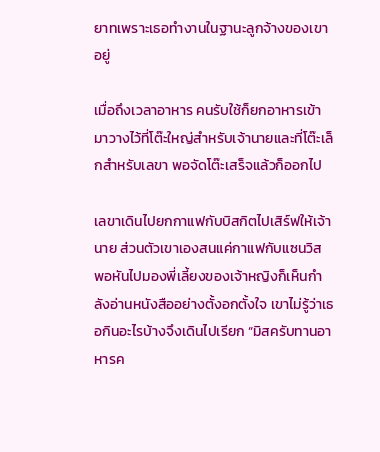ยาทเพราะเธอทำงานในฐานะลูกจ้างของเขาอยู่

เมื่อถึงเวลาอาหาร คนรับใช้ก็ยกอาหารเข้ามาวางไว้ที่โต๊ะใหญ่สำหรับเจ้านายและที่โต๊ะเล็กสำหรับเลขา พอจัดโต๊ะเสร็จแล้วก็ออกไป

เลขาเดินไปยกกาแฟกับบิสกิตไปเสิร์ฟให้เจ้านาย ส่วนตัวเขาเองสนแค่กาแฟกับแซนวิส พอหันไปมองพี่เลี้ยงของเจ้าหญิงก็เห็นกำลังอ่านหนังสืออย่างตั้งอกตั้งใจ เขาไม่รู้ว่าเธอกินอะไรบ้างจึงเดินไปเรียก “มิสครับทานอาหารค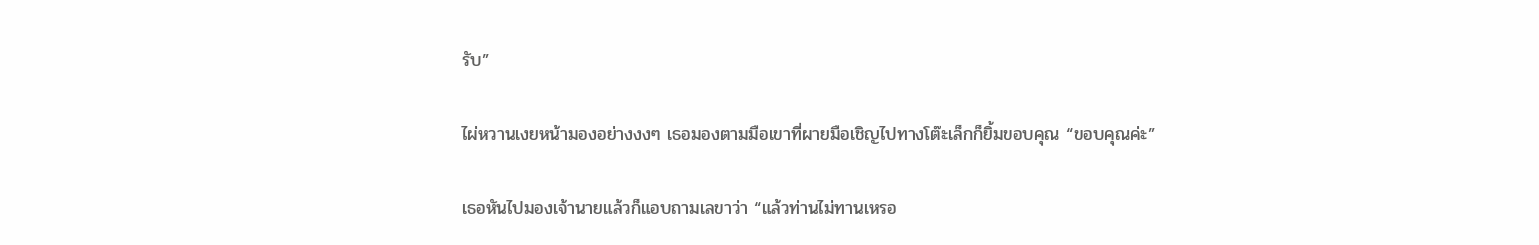รับ”

ไผ่หวานเงยหน้ามองอย่างงงๆ เธอมองตามมือเขาที่ผายมือเชิญไปทางโต๊ะเล็กก็ยิ้มขอบคุณ “ขอบคุณค่ะ”

เธอหันไปมองเจ้านายแล้วก็แอบถามเลขาว่า “แล้วท่านไม่ทานเหรอ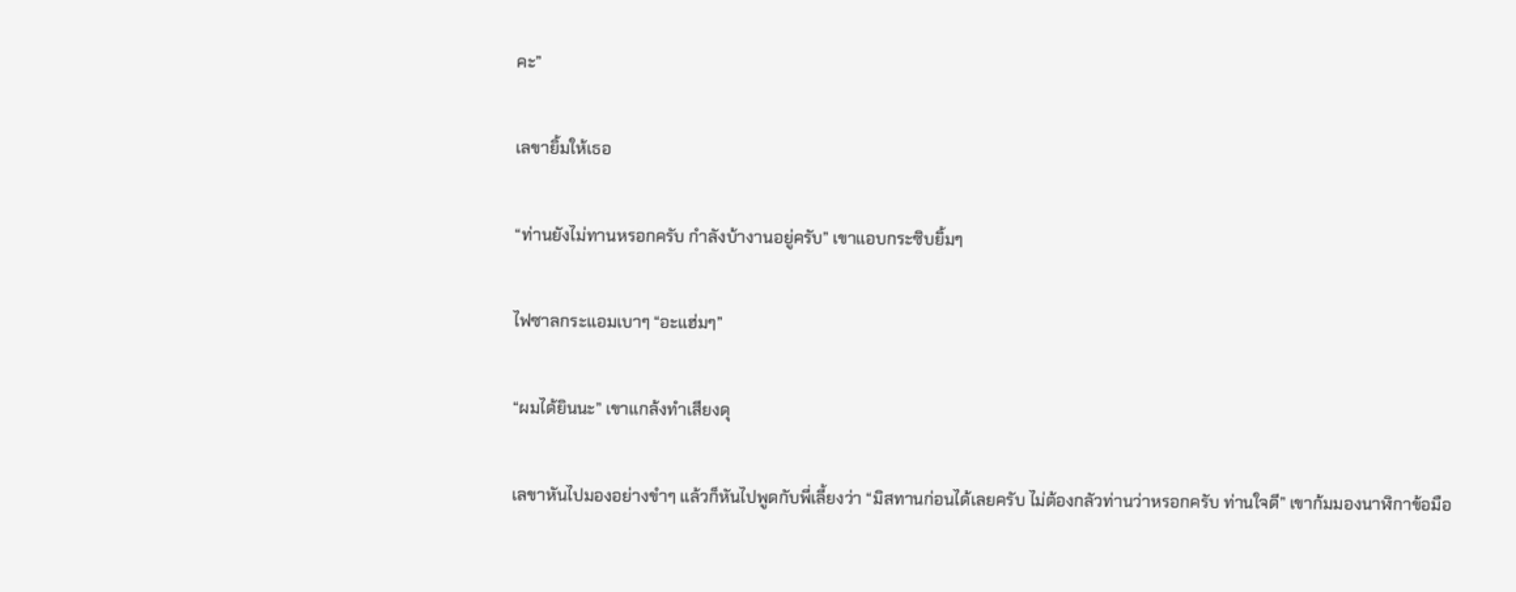คะ”

เลขายิ้มให้เธอ

“ท่านยังไม่ทานหรอกครับ กำลังบ้างานอยู่ครับ” เขาแอบกระซิบยิ้มๆ

ไฟซาลกระแอมเบาๆ “อะแฮ่มๆ”

“ผมได้ยินนะ” เขาแกล้งทำเสียงดุ

เลขาหันไปมองอย่างขำๆ แล้วก็หันไปพูดกับพี่เลี้ยงว่า “มิสทานก่อนได้เลยครับ ไม่ต้องกลัวท่านว่าหรอกครับ ท่านใจดี” เขาก้มมองนาฬิกาข้อมือ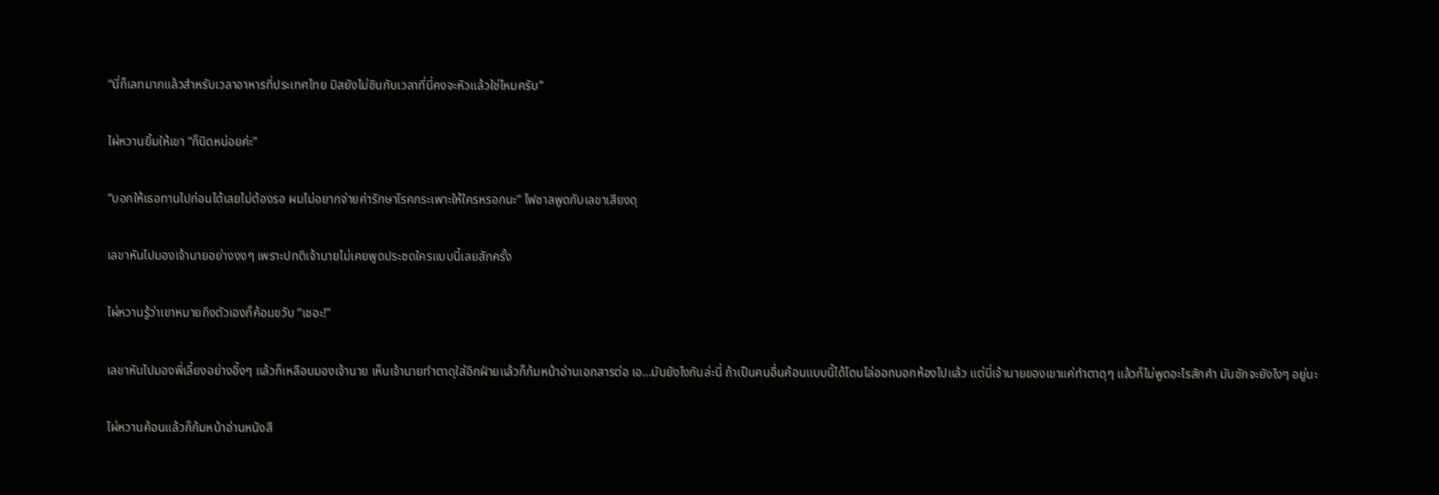“นี่ก็เลทมากแล้วสำหรับเวลาอาหารที่ประเทศไทย มิสยังไม่ชินกับเวลาที่นี่คงจะหิวแล้วใช่ไหมครับ”

ไผ่หวานยิ้มให้เขา “ก็นิดหน่อยค่ะ”

“บอกให้เธอทานไปก่อนได้เลยไม่ต้องรอ ผมไม่อยากจ่ายค่ารักษาโรคกระเพาะให้ใครหรอกนะ” ไฟซาลพูดกับเลขาเสียงดุ

เลขาหันไปมองเจ้านายอย่างงงๆ เพราะปกติเจ้านายไม่เคยพูดประชดใครแบบนี้เลยสักครั้ง

ไผ่หวานรู้ว่าเขาหมายถึงตัวเองก็ค้อนขวับ “เชอะ!”

เลขาหันไปมองพี่เลี้ยงอย่างอึ้งๆ แล้วก็เหลือบมองเจ้านาย เห็นเจ้านายทำตาดุใส่อีกฝ่ายแล้วก็ก้มหน้าอ่านเอกสารต่อ เอ…มันยังไงกันล่ะนี่ ถ้าเป็นคนอื่นค้อนแบบนี้ได้โดนไล่ออกนอกห้องไปแล้ว แต่นี่เจ้านายของเขาแค่ทำตาดุๆ แล้วก็ไม่พูดอะไรสักคำ มันชักจะยังไงๆ อยู่นะ

ไผ่หวานค้อนแล้วก็ก้มหน้าอ่านหนังสื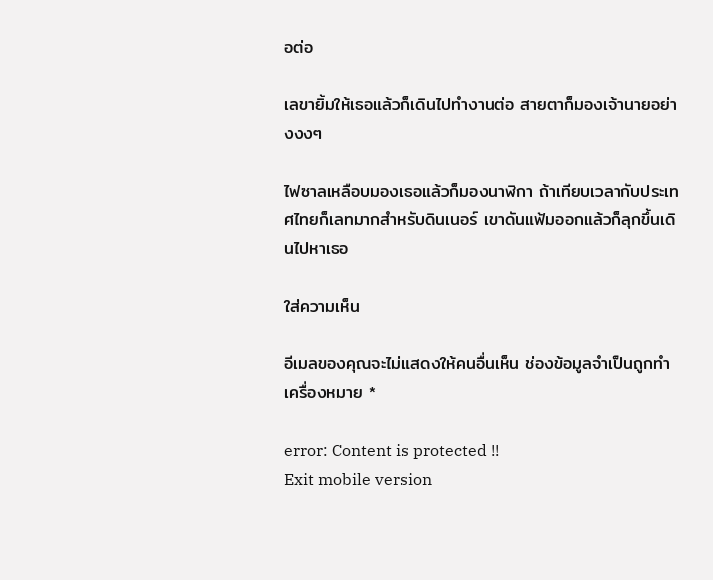อต่อ

เลขายิ้มให้เธอแล้วก็เดินไปทำงานต่อ สายตาก็มองเจ้านายอย่างงงๆ

ไฟซาลเหลือบมองเธอแล้วก็มองนาฬิกา ถ้าเทียบเวลากับประเทศไทยก็เลทมากสำหรับดินเนอร์ เขาดันแฟ้มออกแล้วก็ลุกขึ้นเดินไปหาเธอ

ใส่ความเห็น

อีเมลของคุณจะไม่แสดงให้คนอื่นเห็น ช่องข้อมูลจำเป็นถูกทำเครื่องหมาย *

error: Content is protected !!
Exit mobile version